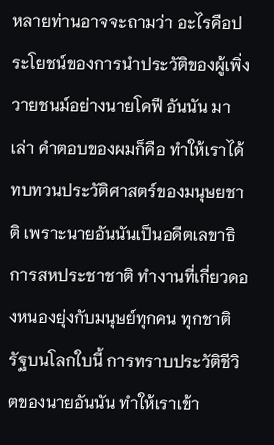หลายท่านอาจจะถามว่า อะไรคือประโยชน์ของการนำประวัติของผู้เพิ่งวายชนม์อย่างนายโคฟี อันนัน มาเล่า คำตอบของผมก็คือ ทำให้เราได้ทบทวนประวัติศาสตร์ของมนุษยชาติ เพราะนายอันนันเป็นอดีตเลขาธิการสหประชาชาติ ทำงานที่เกี่ยวดองหนองยุ่งกับมนุษย์ทุกคน ทุกชาติรัฐบนโลกใบนี้ การทราบประวัติชีวิตของนายอันนัน ทำให้เราเข้า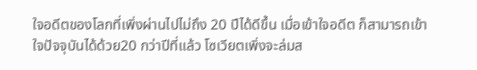ใจอดีตของโลกที่เพิ่งผ่านไปไม่ถึง 20 ปีได้ดีขึ้น เมื่อเข้าใจอดีต ก็สามารถเข้าใจปัจจุบันได้ด้วย20 กว่าปีที่แล้ว โซเวียตเพิ่งจะล่มส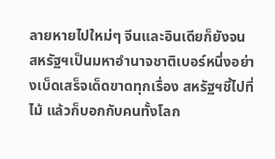ลายหายไปใหม่ๆ จีนและอินเดียก็ยังจน สหรัฐฯเป็นมหาอำนาจชาติเบอร์หนึ่งอย่างเบ็ดเสร็จเด็ดขาดทุกเรื่อง สหรัฐฯชี้ไปที่ไม้ แล้วก็บอกกับคนทั้งโลก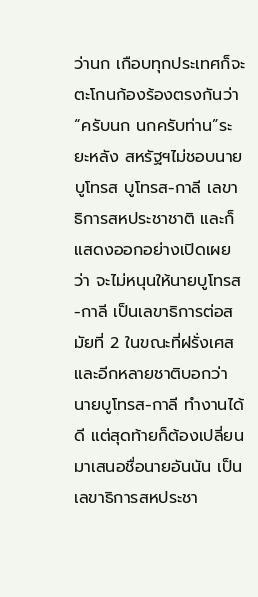ว่านก เกือบทุกประเทศก็จะตะโกนก้องร้องตรงกันว่า “ครับนก นกครับท่าน”ระยะหลัง สหรัฐฯไม่ชอบนายบูโทรส บูโทรส-กาลี เลขาธิการสหประชาชาติ และก็แสดงออกอย่างเปิดเผยว่า จะไม่หนุนให้นายบูโทรส-กาลี เป็นเลขาธิการต่อสมัยที่ 2 ในขณะที่ฝรั่งเศสและอีกหลายชาติบอกว่า นายบูโทรส-กาลี ทำงานได้ดี แต่สุดท้ายก็ต้องเปลี่ยนมาเสนอชื่อนายอันนัน เป็นเลขาธิการสหประชา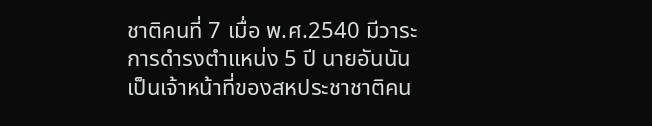ชาติคนที่ 7 เมื่อ พ.ศ.2540 มีวาระการดำรงตำแหน่ง 5 ปี นายอันนันเป็นเจ้าหน้าที่ของสหประชาชาติคน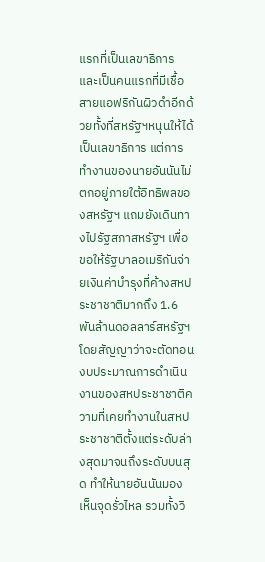แรกที่เป็นเลขาธิการ และเป็นคนแรกที่มีเชื้อสายแอฟริกันผิวดำอีกด้วยทั้งที่สหรัฐฯหนุนให้ได้เป็นเลขาธิการ แต่การทำงานของนายอันนันไม่ตกอยู่ภายใต้อิทธิพลของสหรัฐฯ แถมยังเดินทางไปรัฐสภาสหรัฐฯ เพื่อขอให้รัฐบาลอเมริกันจ่ายเงินค่าบำรุงที่ค้างสหประชาชาติมากถึง 1.6 พันล้านดอลลาร์สหรัฐฯ โดยสัญญาว่าจะตัดทอนงบประมาณการดำเนินงานของสหประชาชาติความที่เคยทำงานในสหประชาชาติตั้งแต่ระดับล่างสุดมาจนถึงระดับบนสุด ทำให้นายอันนันมองเห็นจุดรั่วไหล รวมทั้งวิ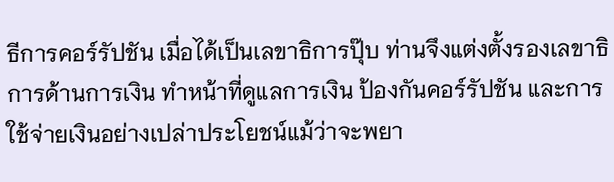ธีการคอร์รัปชัน เมื่อได้เป็นเลขาธิการปุ๊บ ท่านจึงแต่งตั้งรองเลขาธิการด้านการเงิน ทำหน้าที่ดูแลการเงิน ป้องกันคอร์รัปชัน และการใช้จ่ายเงินอย่างเปล่าประโยชน์แม้ว่าจะพยา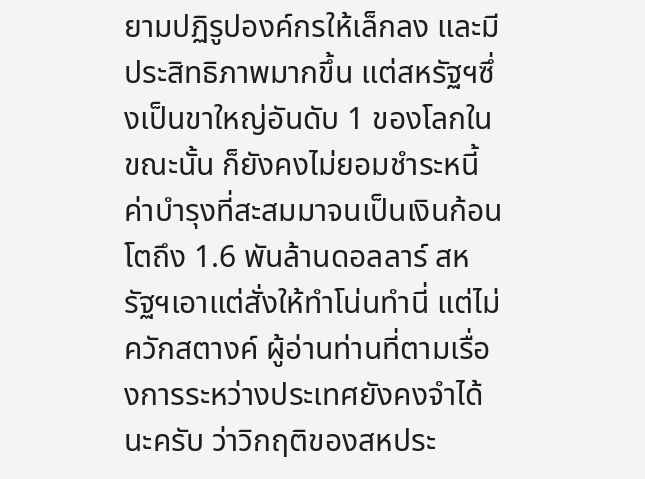ยามปฏิรูปองค์กรให้เล็กลง และมีประสิทธิภาพมากขึ้น แต่สหรัฐฯซึ่งเป็นขาใหญ่อันดับ 1 ของโลกในขณะนั้น ก็ยังคงไม่ยอมชำระหนี้ค่าบำรุงที่สะสมมาจนเป็นเงินก้อนโตถึง 1.6 พันล้านดอลลาร์ สหรัฐฯเอาแต่สั่งให้ทำโน่นทำนี่ แต่ไม่ควักสตางค์ ผู้อ่านท่านที่ตามเรื่องการระหว่างประเทศยังคงจำได้นะครับ ว่าวิกฤติของสหประ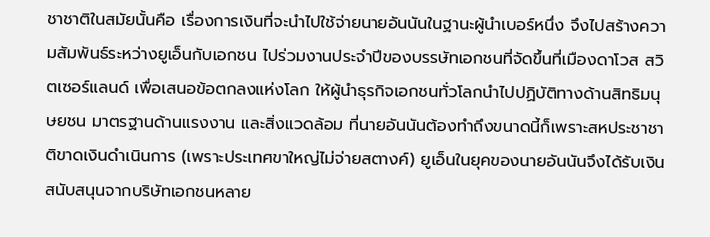ชาชาติในสมัยนั้นคือ เรื่องการเงินที่จะนำไปใช้จ่ายนายอันนันในฐานะผู้นำเบอร์หนึ่ง จึงไปสร้างความสัมพันธ์ระหว่างยูเอ็นกับเอกชน ไปร่วมงานประจำปีของบรรษัทเอกชนที่จัดขึ้นที่เมืองดาโวส สวิตเซอร์แลนด์ เพื่อเสนอข้อตกลงแห่งโลก ให้ผู้นำธุรกิจเอกชนทั่วโลกนำไปปฏิบัติทางด้านสิทธิมนุษยชน มาตรฐานด้านแรงงาน และสิ่งแวดล้อม ที่นายอันนันต้องทำถึงขนาดนี้ก็เพราะสหประชาชาติขาดเงินดำเนินการ (เพราะประเทศขาใหญ่ไม่จ่ายสตางค์) ยูเอ็นในยุคของนายอันนันจึงได้รับเงินสนับสนุนจากบริษัทเอกชนหลาย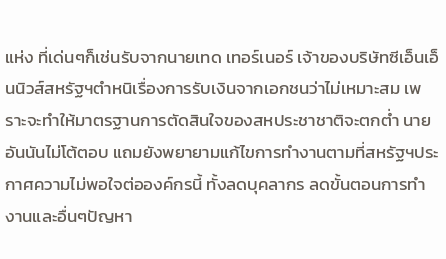แห่ง ที่เด่นๆก็เช่นรับจากนายเทด เทอร์เนอร์ เจ้าของบริษัทซีเอ็นเอ็นนิวส์สหรัฐฯตำหนิเรื่องการรับเงินจากเอกชนว่าไม่เหมาะสม เพราะจะทำให้มาตรฐานการตัดสินใจของสหประชาชาติจะตกต่ำ นายอันนันไม่โต้ตอบ แถมยังพยายามแก้ไขการทำงานตามที่สหรัฐฯประกาศความไม่พอใจต่อองค์กรนี้ ทั้งลดบุคลากร ลดขั้นตอนการทำงานและอื่นๆปัญหา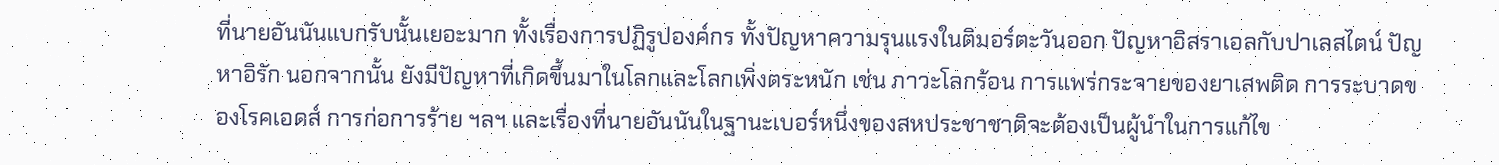ที่นายอันนันแบกรับนั้นเยอะมาก ทั้งเรื่องการปฏิรูปองค์กร ทั้งปัญหาความรุนแรงในติมอร์ตะวันออก ปัญหาอิสราเอลกับปาเลสไตน์ ปัญหาอิรัก นอกจากนั้น ยังมีปัญหาที่เกิดขึ้นมาในโลกและโลกเพิ่งตระหนัก เช่น ภาวะโลกร้อน การแพร่กระจายของยาเสพติด การระบาดของโรคเอดส์ การก่อการร้าย ฯลฯ และเรื่องที่นายอันนันในฐานะเบอร์หนึ่งของสหประชาชาติจะต้องเป็นผู้นำในการแก้ไข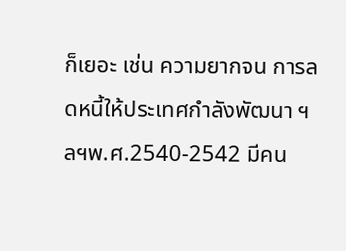ก็เยอะ เช่น ความยากจน การลดหนี้ให้ประเทศกำลังพัฒนา ฯลฯพ.ศ.2540-2542 มีคน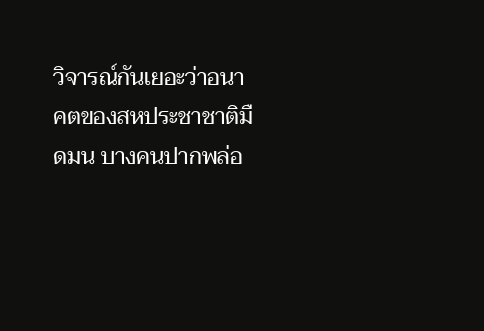วิจารณ์กันเยอะว่าอนาคตของสหประชาชาติมืดมน บางคนปากพล่อ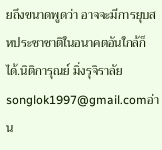ยถึงขนาดพูดว่า อาจจะมีการยุบสหประชาชาติในอนาคตอันใกล้ก็ได้.นิติการุณย์ มิ่งรุจิราลัยsonglok1997@gmail.comอ่าน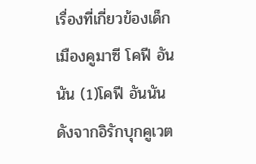เรื่องที่เกี่ยวข้องเด็กเมืองคูมาซี โคฟี อันนัน (1)โคฟี อันนัน ดังจากอิรักบุกคูเวต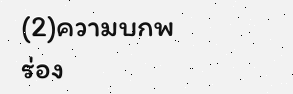(2)ความบกพร่อง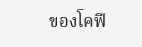ของโคฟี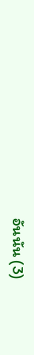อันนัน (3)